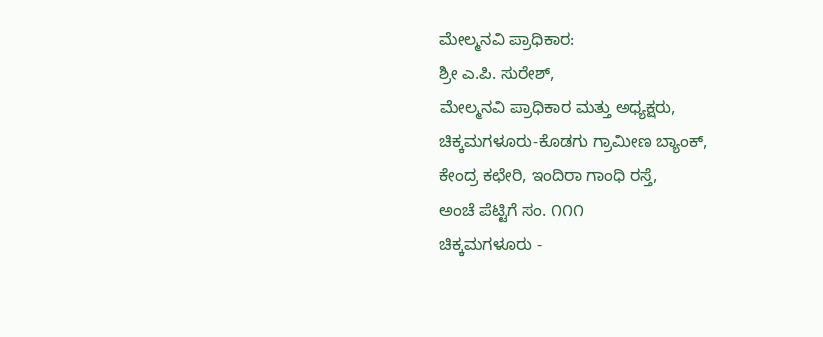ಮೇಲ್ಮನವಿ ಪ್ರಾಧಿಕಾರ:
ಶ್ರೀ ಎ.ಪಿ. ಸುರೇಶ್,
ಮೇಲ್ಮನವಿ ಪ್ರಾಧಿಕಾರ ಮತ್ತು ಅಧ್ಯಕ್ಷರು,
ಚಿಕ್ಕಮಗಳೂರು-ಕೊಡಗು ಗ್ರಾಮೀಣ ಬ್ಯಾಂಕ್,
ಕೇಂದ್ರ ಕಛೇರಿ, ಇಂದಿರಾ ಗಾಂಧಿ ರಸ್ತೆ,
ಅಂಚೆ ಪೆಟ್ಟಿಗೆ ಸಂ. ೧೧೧
ಚಿಕ್ಕಮಗಳೂರು -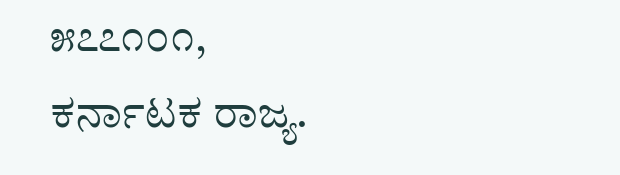೫೭೭೧೦೧,
ಕರ್ನಾಟಕ ರಾಜ್ಯ.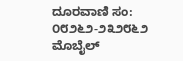ದೂರವಾಣಿ ಸಂ: ೦೮೨೬೨-೨೩೨೮೬೨
ಮೊಬೈಲ್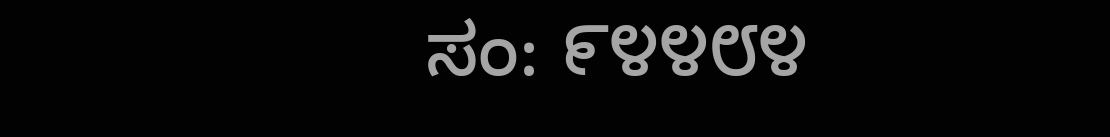ಸಂ: ೯೪೪೮೪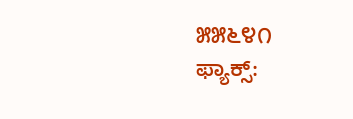೫೫೬೪೧
ಫ್ಯಾಕ್ಸ್: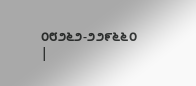೦೮೨೬೨-೨೨೯೬೬೦ |